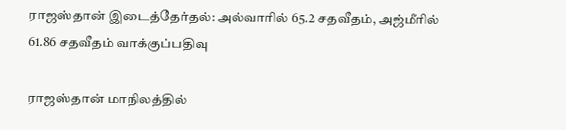ராஜஸ்தான் இடைத்தேர்தல்: அல்வாரில் 65.2 சதவீதம், அஜ்மீரில் 61.86 சதவீதம் வாக்குப்பதிவு

ராஜஸ்தான் மாநிலத்தில்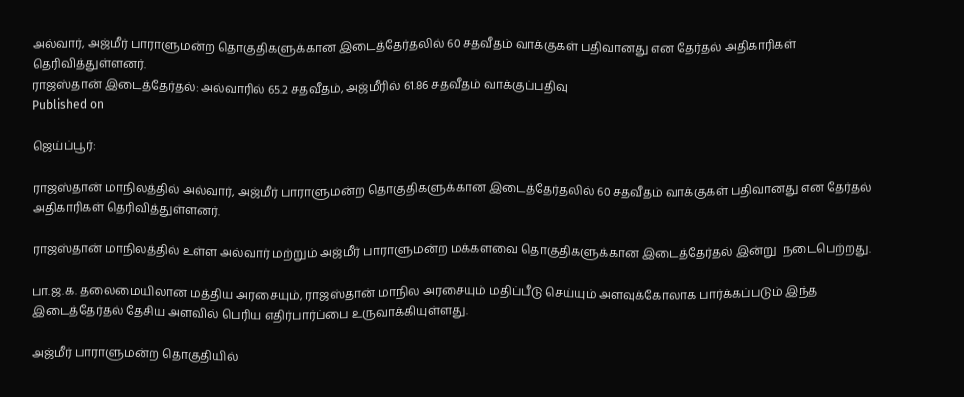அல்வார், அஜ்மீர் பாராளுமன்ற தொகுதிகளுக்கான இடைத்தேர்தலில் 60 சதவீதம் வாக்குகள் பதிவானது என தேர்தல் அதிகாரிகள் தெரிவித்துள்ளனர்.
ராஜஸ்தான் இடைத்தேர்தல்: அல்வாரில் 65.2 சதவீதம், அஜ்மீரில் 61.86 சதவீதம் வாக்குப்பதிவு
Published on

ஜெய்ப்பூர்:

ராஜஸ்தான் மாநிலத்தில் அல்வார், அஜ்மீர் பாராளுமன்ற தொகுதிகளுக்கான இடைத்தேர்தலில் 60 சதவீதம் வாக்குகள் பதிவானது என தேர்தல் அதிகாரிகள் தெரிவித்துள்ளனர்.

ராஜஸ்தான் மாநிலத்தில் உள்ள அல்வார் மற்றும் அஜ்மீர் பாராளுமன்ற மக்களவை தொகுதிகளுக்கான இடைத்தேர்தல் இன்று  நடைபெற்றது.

பா.ஜ.க. தலைமையிலான மத்திய அரசையும், ராஜஸ்தான் மாநில அரசையும் மதிப்பீடு செய்யும் அளவுக்கோலாக பார்க்கப்படும் இந்த இடைத்தேர்தல் தேசிய அளவில் பெரிய எதிர்பார்ப்பை உருவாக்கியுள்ளது.

அஜ்மீர் பாராளுமன்ற தொகுதியில்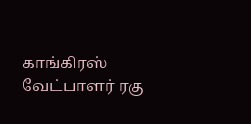காங்கிரஸ் வேட்பாளர் ரகு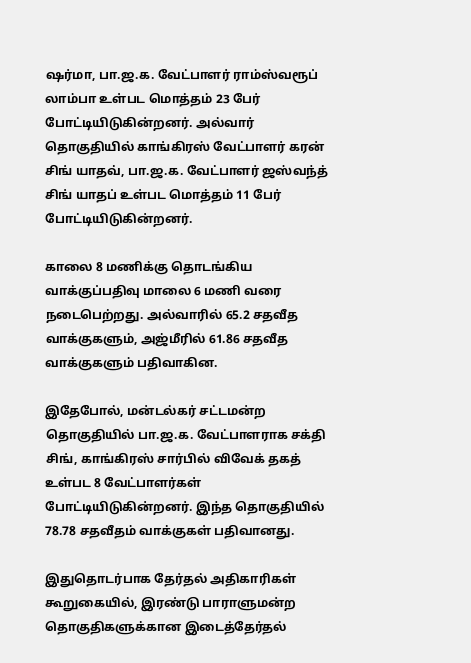ஷர்மா, பா.ஜ.க. வேட்பாளர் ராம்ஸ்வரூப் லாம்பா உள்பட மொத்தம் 23 பேர் போட்டியிடுகின்றனர். அல்வார் தொகுதியில் காங்கிரஸ் வேட்பாளர் கரன் சிங் யாதவ், பா.ஜ.க. வேட்பாளர் ஜஸ்வந்த் சிங் யாதப் உள்பட மொத்தம் 11 பேர் போட்டியிடுகின்றனர்.

காலை 8 மணிக்கு தொடங்கிய வாக்குப்பதிவு மாலை 6 மணி வரை நடைபெற்றது. அல்வாரில் 65.2 சதவீத வாக்குகளும், அஜ்மீரில் 61.86 சதவீத வாக்குகளும் பதிவாகின.

இதேபோல், மன்டல்கர் சட்டமன்ற தொகுதியில் பா.ஜ.க. வேட்பாளராக சக்தி சிங், காங்கிரஸ் சார்பில் விவேக் தகத் உள்பட 8 வேட்பாளர்கள் போட்டியிடுகின்றனர். இந்த தொகுதியில் 78.78 சதவீதம் வாக்குகள் பதிவானது.

இதுதொடர்பாக தேர்தல் அதிகாரிகள் கூறுகையில், இரண்டு பாராளுமன்ற தொகுதிகளுக்கான இடைத்தேர்தல்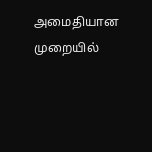அமைதியான முறையில்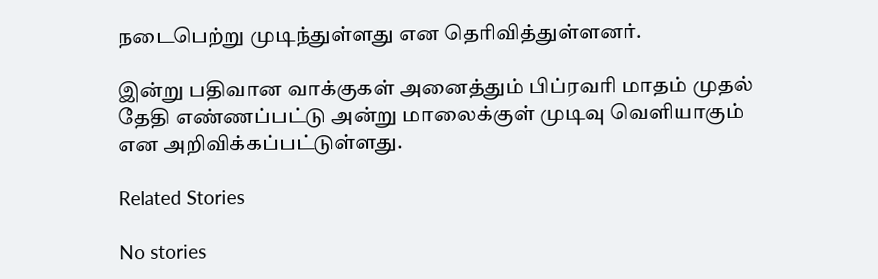நடைபெற்று முடிந்துள்ளது என தெரிவித்துள்ளனர்.

இன்று பதிவான வாக்குகள் அனைத்தும் பிப்ரவரி மாதம் முதல் தேதி எண்ணப்பட்டு அன்று மாலைக்குள் முடிவு வெளியாகும் என அறிவிக்கப்பட்டுள்ளது.

Related Stories

No stories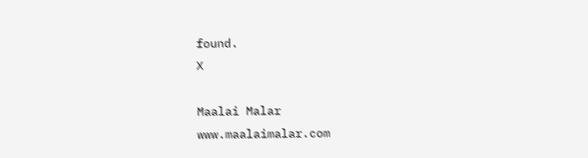found.
X

Maalai Malar
www.maalaimalar.com